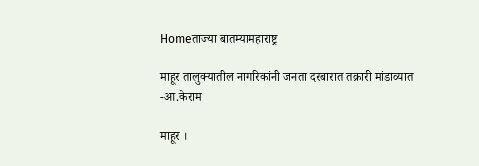Homeताज्या बातम्यामहाराष्ट्र

माहूर तालुक्यातील नागरिकांनी जनता दरबारात तक्रारी मांडाव्यात -आ.केराम

माहूर ।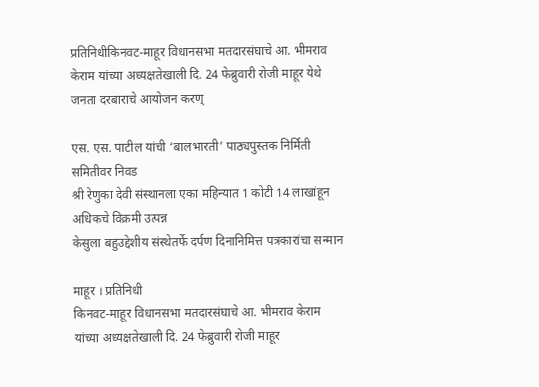प्रतिनिधीकिनवट-माहूर विधानसभा मतदारसंघाचे आ. भीमराव केराम यांच्या अध्यक्षतेखाली दि. 24 फेब्रुवारी रोजी माहूर येथे जनता दरबाराचे आयोजन करण्

एस. एस. पाटील यांची ‘बालभारती’ पाठ्यपुस्तक निर्मिती समितीवर निवड
श्री रेणुका देवी संस्थानला एका महिन्यात 1 कोटी 14 लाखांहून अधिकचे विक्रमी उत्पन्न
केसुला बहुउद्देशीय संस्थेतर्फे दर्पण दिनानिमित्त पत्रकारांचा सन्मान

माहूर । प्रतिनिधी
किनवट-माहूर विधानसभा मतदारसंघाचे आ. भीमराव केराम यांच्या अध्यक्षतेखाली दि. 24 फेब्रुवारी रोजी माहूर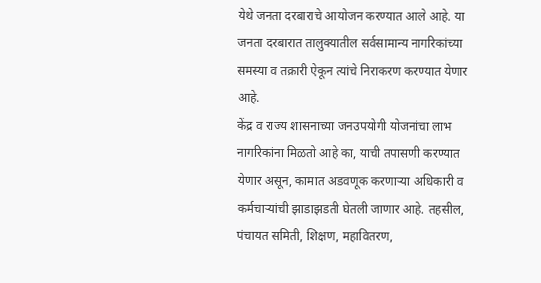येथे जनता दरबाराचे आयोजन करण्यात आले आहे. या जनता दरबारात तालुक्यातील सर्वसामान्य नागरिकांच्या समस्या व तक्रारी ऐकून त्यांचे निराकरण करण्यात येणार आहे.
केंद्र व राज्य शासनाच्या जनउपयोगी योजनांचा लाभ नागरिकांना मिळतो आहे का, याची तपासणी करण्यात येणार असून, कामात अडवणूक करणार्‍या अधिकारी व कर्मचार्‍यांची झाडाझडती घेतली जाणार आहे. तहसील, पंचायत समिती, शिक्षण, महावितरण,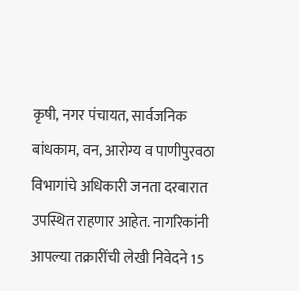कृषी, नगर पंचायत, सार्वजनिक बांधकाम, वन, आरोग्य व पाणीपुरवठा विभागांचे अधिकारी जनता दरबारात उपस्थित राहणार आहेत. नागरिकांनी आपल्या तक्रारींची लेखी निवेदने 15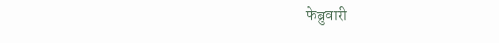फेब्रुवारी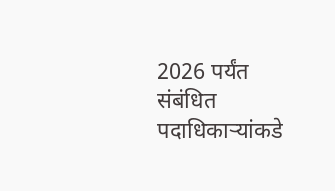2026 पर्यंत संबंधित पदाधिकार्‍यांकडे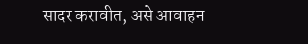सादर करावीत, असे आवाहन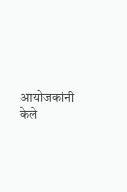आयोजकांनी केले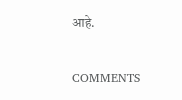आहे.

COMMENTS